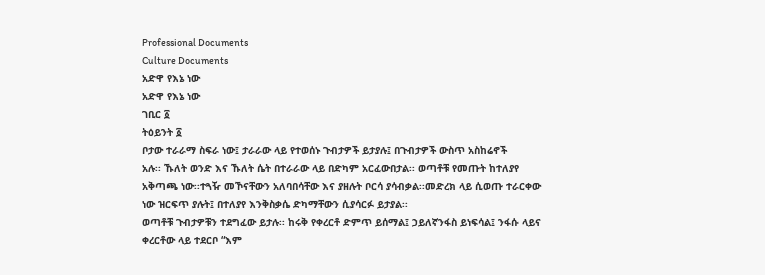Professional Documents
Culture Documents
አድዋ የእኔ ነው
አድዋ የእኔ ነው
ገቢር ፩
ትዕይንት ፩
ቦታው ተራራማ ስፍራ ነው፤ ታራራው ላይ የተወሰኑ ጉብታዎች ይታያሉ፤ በጉብታዎች ውስጥ አስከሬኖች
አሉ፡፡ ኹለት ወንድ እና ኹለት ሴት በተራራው ላይ በድካም አርፈውበታል፡፡ ወጣቶቹ የመጡት ከተለያየ
አቅጣጫ ነው፡፡ተጓዥ መኾናቸውን አለባበሳቸው እና ያዘሉት ቦርሳ ያሳብቃል፡፡መድረክ ላይ ሲወጡ ተራርቀው
ነው ዝርፍጥ ያሉት፤ በተለያየ እንቅስቃሴ ድካማቸውን ሲያሳርፉ ይታያል፡፡
ወጣቶቹ ጉብታዎቹን ተደግፈው ይታሉ፡፡ ከሩቅ የቀረርቶ ድምጥ ይሰማል፤ ኃይለኛንፋስ ይነፍሳል፤ ንፋሱ ላይና
ቀረርቶው ላይ ተደርቦ “እም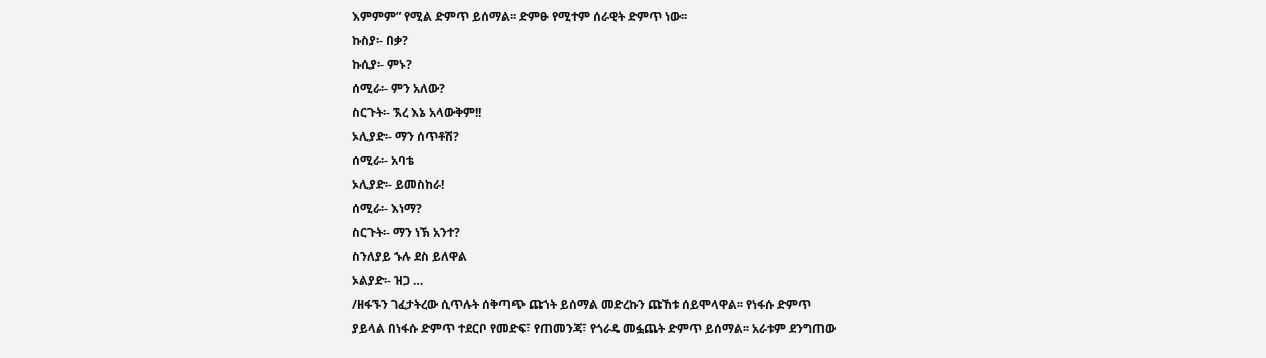እምምም” የሚል ድምጥ ይሰማል፡፡ ድምፁ የሚተም ሰራዊት ድምጥ ነው፡፡
ኩስያ፡- በቃ?
ኩሲያ፡- ምኑ?
ሰሚራ፡- ምን አለው?
ስርጉት፡- ኧረ እኔ አላውቅም!!
ኦሊያድ፡- ማን ሰጥቶሽ?
ሰሚራ፡- አባቴ
ኦሊያድ፡- ይመስከራ!
ሰሚራ፡- እነማ?
ስርጉት፡- ማን ነኽ አንተ?
ስንለያይ ኁሉ ደስ ይለዋል
ኦልያድ፡- ዝጋ …
/ዘፋኙን ገፈታትረው ሲጥሉት ሰቅጣጭ ጩኀት ይሰማል መድረኩን ጩኸቱ ሰይሞላዋል፡፡ የነፋሱ ድምጥ
ያይላል በነፋሱ ድምጥ ተደርቦ የመድፍ፣ የጠመንጃ፣ የጎራዴ መፏጨት ድምጥ ይሰማል፡፡ አራቱም ደንግጠው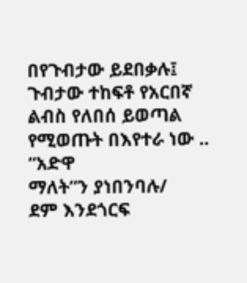በየጉብታው ይደበቃሉ፤ ጉብታው ተከፍቶ የአርበኛ ልብስ የለበሰ ይወጣል የሚወጡት በእየተራ ነው .. “አድዋ
ማለት”ን ያነበንባሉ/
ደም እንደጎርፍ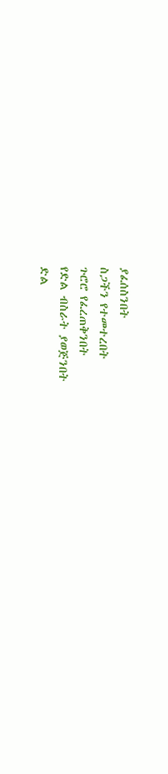ያፈሰስንበት
ስጋችን የተመተረበት
ጉሮሮ የፈረጠቅንበት
የድል ብስራት ያወጅንበት
ድል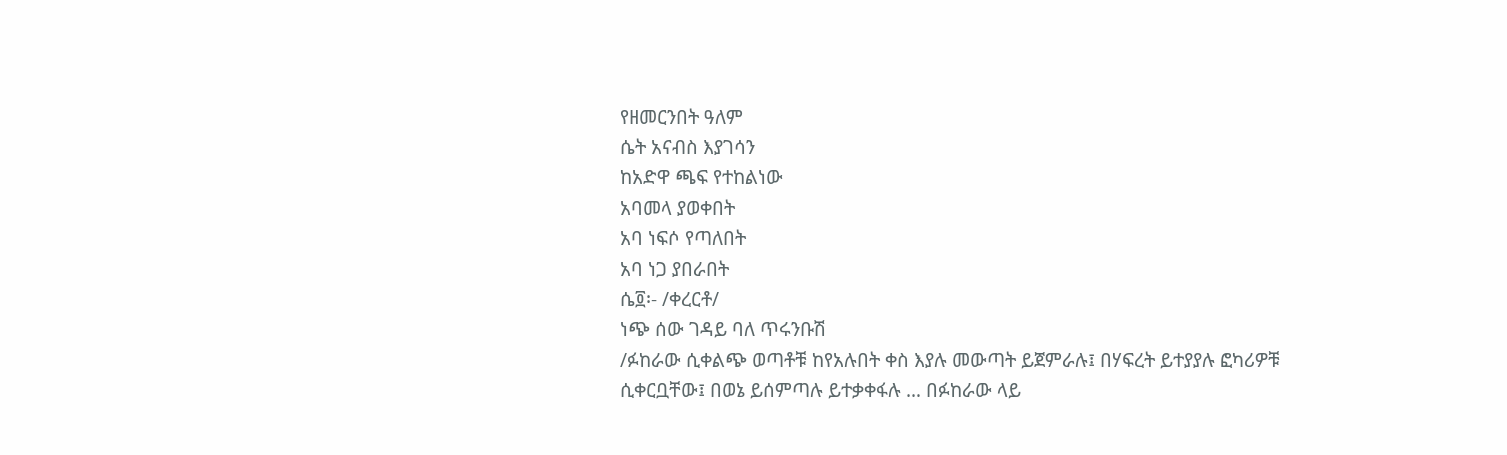የዘመርንበት ዓለም
ሴት አናብስ እያገሳን
ከአድዋ ጫፍ የተከልነው
አባመላ ያወቀበት
አባ ነፍሶ የጣለበት
አባ ነጋ ያበራበት
ሴ፬፡- /ቀረርቶ/
ነጭ ሰው ገዳይ ባለ ጥሩንቡሽ
/ፉከራው ሲቀልጭ ወጣቶቹ ከየአሉበት ቀስ እያሉ መውጣት ይጀምራሉ፤ በሃፍረት ይተያያሉ ፎካሪዎቹ
ሲቀርቧቸው፤ በወኔ ይሰምጣሉ ይተቃቀፋሉ … በፉከራው ላይ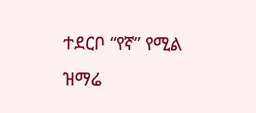ተደርቦ “የኛ” የሚል ዝማሬ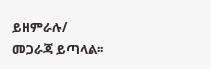ይዘምራሉ/
መጋራጃ ይጣላል፡፡